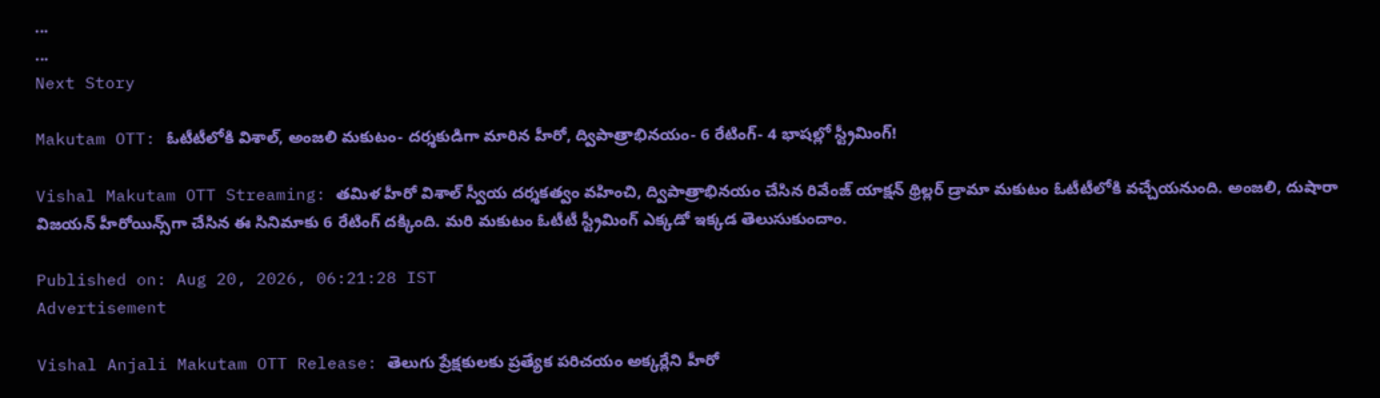...
...
Next Story

Makutam OTT: ఓటీటీలోకి విశాల్, అంజలి మకుటం- దర్శకుడిగా మారిన హీరో, ద్విపాత్రాభినయం- 6 రేటింగ్- 4 భాషల్లో స్ట్రీమింగ్!

Vishal Makutam OTT Streaming: తమిళ హీరో విశాల్ స్వీయ దర్శకత్వం వహించి, ద్విపాత్రాభినయం చేసిన రివేంజ్ యాక్షన్ థ్రిల్లర్ డ్రామా మకుటం ఓటీటీలోకి వచ్చేయనుంది. అంజలి, దుషారా విజయన్ హీరోయిన్స్‌గా చేసిన ఈ సినిమాకు 6 రేటింగ్ దక్కింది. మరి మకుటం ఓటీటీ స్ట్రీమింగ్ ఎక్కడో ఇక్కడ తెలుసుకుందాం.

Published on: Aug 20, 2026, 06:21:28 IST
Advertisement

Vishal Anjali Makutam OTT Release: తెలుగు ప్రేక్షకులకు ప్రత్యేక పరిచయం అక్కర్లేని హీరో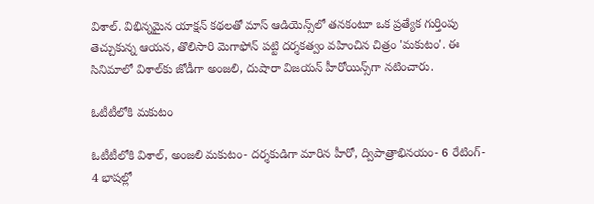విశాల్. విభిన్నమైన యాక్షన్ కథలతో మాస్ ఆడియెన్స్‌లో తనకంటూ ఒక ప్రత్యేక గుర్తింపు తెచ్చుకున్న ఆయన, తొలిసారి మెగాఫోన్ పట్టి దర్శకత్వం వహించిన చిత్రం 'మకుటం'. ఈ సినిమాలో విశాల్‌కు జోడీగా అంజలి, దుషారా విజయన్ హీరోయిన్స్‌గా నటించారు.

ఓటీటీలోకి మకుటం

ఓటీటీలోకి విశాల్, అంజలి మకుటం- దర్శకుడిగా మారిన హీరో, ద్విపాత్రాభినయం- 6 రేటింగ్- 4 భాషల్లో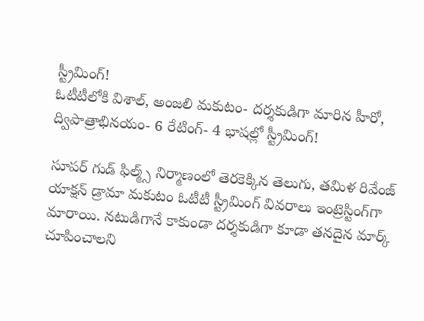స్ట్రీమింగ్!
ఓటీటీలోకి విశాల్, అంజలి మకుటం- దర్శకుడిగా మారిన హీరో, ద్విపాత్రాభినయం- 6 రేటింగ్- 4 భాషల్లో స్ట్రీమింగ్!

సూపర్ గుడ్ ఫిల్మ్స్ నిర్మాణంలో తెరకెక్కిన తెలుగు, తమిళ రివేంజ్ యాక్షన్ డ్రామా మకుటం ఓటీటీ స్ట్రీమింగ్ వివరాలు ఇంట్రెస్టింగ్‌గా మారాయి. నటుడిగానే కాకుండా దర్శకుడిగా కూడా తనదైన మార్క్ చూపించాలని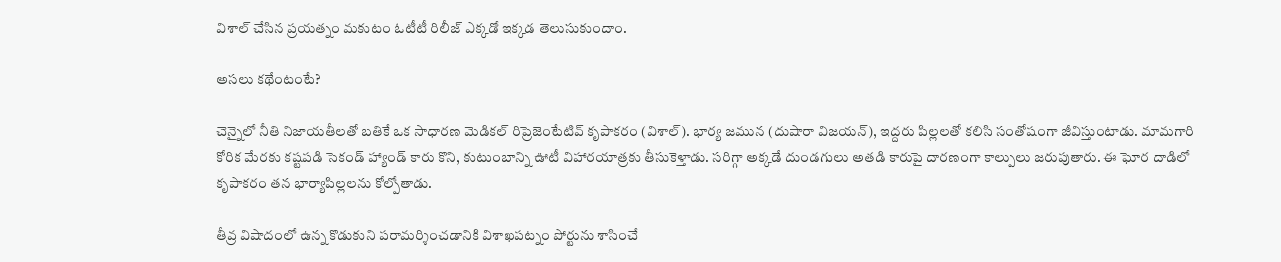విశాల్ చేసిన ప్రయత్నం మకుటం ఓటీటీ రిలీజ్ ఎక్కడో ఇక్కడ తెలుసుకుందాం.

అసలు కథేంటంటే?

చెన్నైలో నీతి నిజాయతీలతో బతికే ఒక సాధారణ మెడికల్ రిప్రెజెంటేటివ్ కృపాకరం (విశాల్). భార్య జమున (దుషారా విజయన్), ఇద్దరు పిల్లలతో కలిసి సంతోషంగా జీవిస్తుంటాడు. మామగారి కోరిక మేరకు కష్టపడి సెకండ్ హ్యాండ్ కారు కొని, కుటుంబాన్ని ఊటీ విహారయాత్రకు తీసుకెళ్తాడు. సరిగ్గా అక్కడే దుండగులు అతడి కారుపై దారణంగా కాల్పులు జరుపుతారు. ఈ ఘోర దాడిలో కృపాకరం తన భార్యాపిల్లలను కోల్పోతాడు.

తీవ్ర విషాదంలో ఉన్న కొడుకుని పరామర్శించడానికి విశాఖపట్నం పోర్టును శాసించే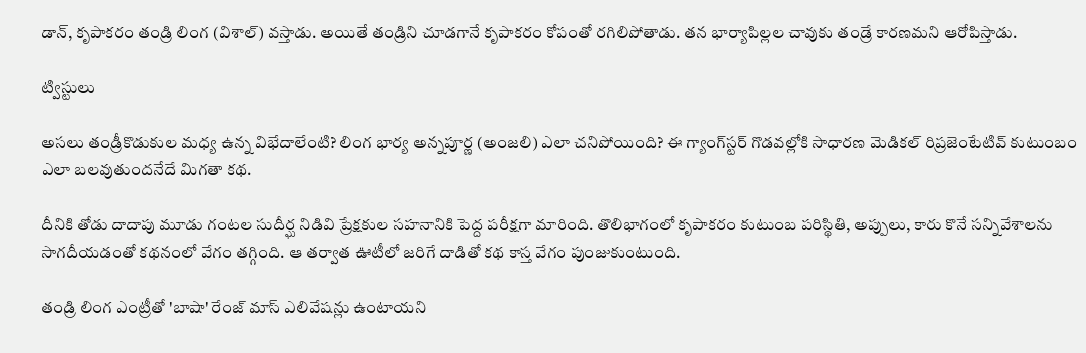డాన్, కృపాకరం తండ్రి లింగ (విశాల్) వస్తాడు. అయితే తండ్రిని చూడగానే కృపాకరం కోపంతో రగిలిపోతాడు. తన భార్యాపిల్లల చావుకు తండ్రే కారణమని ఆరోపిస్తాడు.

ట్విస్టులు

అసలు తండ్రీకొడుకుల మధ్య ఉన్న విభేదాలేంటి? లింగ భార్య అన్నపూర్ణ (అంజలి) ఎలా చనిపోయింది? ఈ గ్యాంగ్‌స్టర్ గొడవల్లోకి సాధారణ మెడికల్ రిప్రజెంటేటివ్ కుటుంబం ఎలా బలవుతుందనేదే మిగతా కథ.

దీనికి తోడు దాదాపు మూడు గంటల సుదీర్ఘ నిడివి ప్రేక్షకుల సహనానికి పెద్ద పరీక్షగా మారింది. తొలిభాగంలో కృపాకరం కుటుంబ పరిస్థితి, అప్పులు, కారు కొనే సన్నివేశాలను సాగదీయడంతో కథనంలో వేగం తగ్గింది. ఆ తర్వాత ఊటీలో జరిగే దాడితో కథ కాస్త వేగం పుంజుకుంటుంది.

తండ్రి లింగ ఎంట్రీతో 'బాషా' రేంజ్ మాస్ ఎలివేషన్లు ఉంటాయని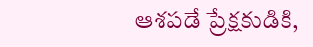ఆశపడే ప్రేక్షకుడికి,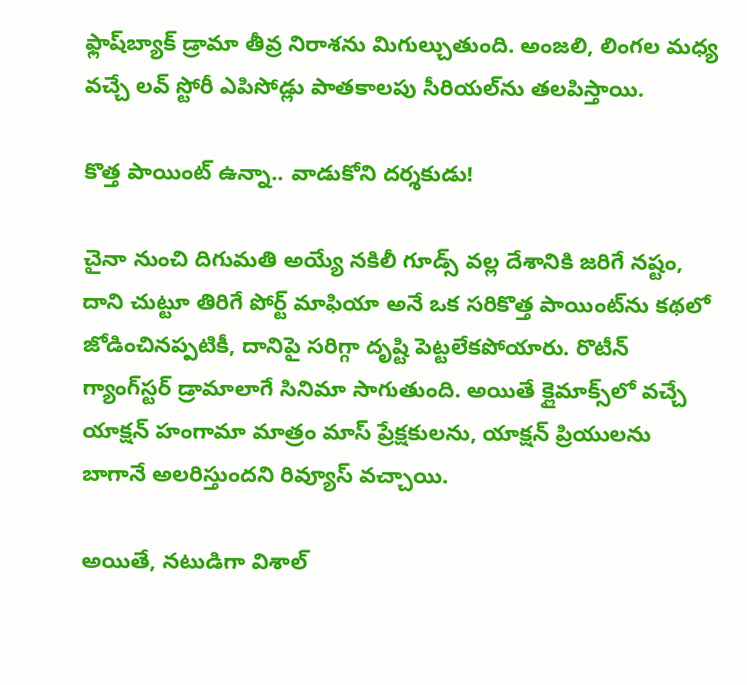ఫ్లాష్‌బ్యాక్ డ్రామా తీవ్ర నిరాశను మిగుల్చుతుంది. అంజలి, లింగల మధ్య వచ్చే లవ్ స్టోరీ ఎపిసోడ్లు పాతకాలపు సీరియల్‌ను తలపిస్తాయి.

కొత్త పాయింట్ ఉన్నా.. వాడుకోని దర్శకుడు!

చైనా నుంచి దిగుమతి అయ్యే నకిలీ గూడ్స్ వల్ల దేశానికి జరిగే నష్టం, దాని చుట్టూ తిరిగే పోర్ట్ మాఫియా అనే ఒక సరికొత్త పాయింట్‌ను కథలో జోడించినప్పటికీ, దానిపై సరిగ్గా దృష్టి పెట్టలేకపోయారు. రొటీన్ గ్యాంగ్‌స్టర్ డ్రామాలాగే సినిమా సాగుతుంది. అయితే క్లైమాక్స్‌లో వచ్చే యాక్షన్ హంగామా మాత్రం మాస్ ప్రేక్షకులను, యాక్షన్ ప్రియులను బాగానే అలరిస్తుందని రివ్యూస్ వచ్చాయి.

అయితే, నటుడిగా విశాల్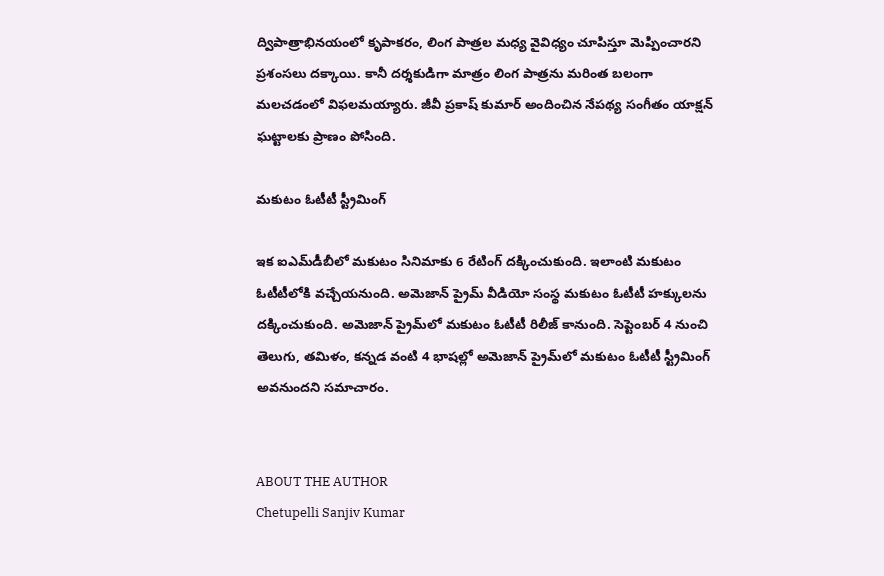ద్విపాత్రాభినయంలో కృపాకరం, లింగ పాత్రల మధ్య వైవిధ్యం చూపిస్తూ మెప్పించారని ప్రశంసలు దక్కాయి. కానీ దర్శకుడిగా మాత్రం లింగ పాత్రను మరింత బలంగా మలచడంలో విఫలమయ్యారు. జీవీ ప్రకాష్ కుమార్ అందించిన నేపథ్య సంగీతం యాక్షన్ ఘట్టాలకు ప్రాణం పోసింది.

మకుటం ఓటీటీ స్ట్రీమింగ్

ఇక ఐఎమ్‌డీబీలో మకుటం సినిమాకు 6 రేటింగ్ దక్కించుకుంది. ఇలాంటి మకుటం ఓటీటీలోకి వచ్చేయనుంది. అమెజాన్ ప్రైమ్ వీడియో సంస్థ మకుటం ఓటీటీ హక్కులను దక్కించుకుంది. అమెజాన్ ప్రైమ్‌లో మకుటం ఓటీటీ రిలీజ్ కానుంది. సెప్టెంబర్ 4 నుంచి తెలుగు, తమిళం, కన్నడ వంటి 4 భాషల్లో అమెజాన్ ప్రైమ్‌లో మకుటం ఓటీటీ స్ట్రీమింగ్ అవనుందని సమాచారం.


ABOUT THE AUTHOR
Chetupelli Sanjiv Kumar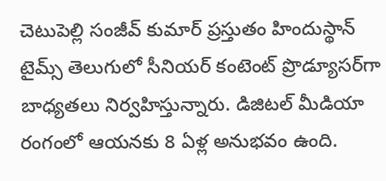చెటుపెల్లి సంజీవ్ కుమార్ ప్రస్తుతం హిందుస్థాన్ టైమ్స్ తెలుగులో సీనియర్ కంటెంట్ ప్రొడ్యూసర్‌గా బాధ్యతలు నిర్వహిస్తున్నారు. డిజిటల్ మీడియా రంగంలో ఆయనకు 8 ఏళ్ల అనుభవం ఉంది.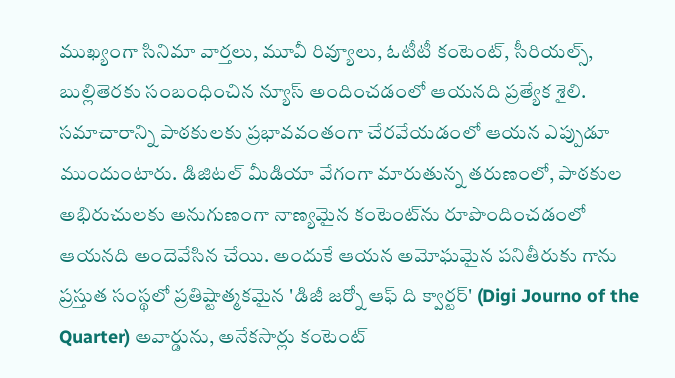ముఖ్యంగా సినిమా వార్తలు, మూవీ రివ్యూలు, ఓటీటీ కంటెంట్, సీరియల్స్, బుల్లితెరకు సంబంధించిన న్యూస్ అందించడంలో ఆయనది ప్రత్యేక శైలి. సమాచారాన్ని పాఠకులకు ప్రభావవంతంగా చేరవేయడంలో ఆయన ఎప్పుడూ ముందుంటారు. డిజిటల్ మీడియా వేగంగా మారుతున్న తరుణంలో, పాఠకుల అభిరుచులకు అనుగుణంగా నాణ్యమైన కంటెంట్‌ను రూపొందించడంలో ఆయనది అందెవేసిన చేయి. అందుకే ఆయన అమోఘమైన పనితీరుకు గాను ప్రస్తుత సంస్థలో ప్రతిష్టాత్మకమైన 'డిజీ జర్నో ఆఫ్ ది క్వార్టర్' (Digi Journo of the Quarter) అవార్డును, అనేకసార్లు కంటెంట్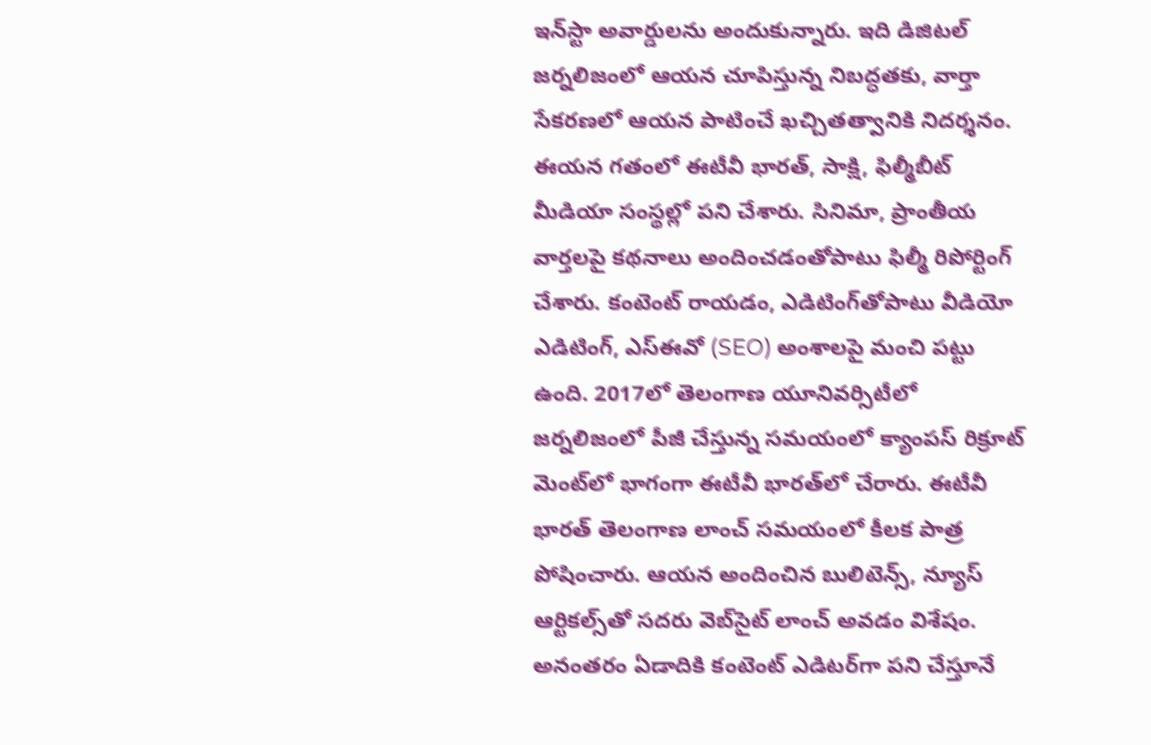ఇన్‌స్టా అవార్డులను అందుకున్నారు. ఇది డిజిటల్ జర్నలిజంలో ఆయన చూపిస్తున్న నిబద్ధతకు, వార్తా సేకరణలో ఆయన పాటించే ఖచ్చితత్వానికి నిదర్శనం. ఈయన గతంలో ఈటీవీ భారత్, సాక్షి, ఫిల్మీబీట్ మీడియా సంస్థల్లో పని చేశారు. సినిమా, ప్రాంతీయ వార్తలపై కథనాలు అందించడంతోపాటు ఫిల్మీ రిపోర్టింగ్ చేశారు. కంటెంట్ రాయడం, ఎడిటింగ్‌తోపాటు వీడియో ఎడిటింగ్, ఎస్‌ఈవో (SEO) అంశాలపై మంచి పట్టు ఉంది. 2017లో తెలంగాణ యూనివర్సిటీలో జర్నలిజంలో పీజీ చేస్తున్న సమయంలో క్యాంపస్ రిక్రూట్ మెంట్‌లో భాగంగా ఈటీవీ భారత్‌లో చేరారు. ఈటీవీ భారత్ తెలంగాణ లాంచ్ సమయంలో కీలక పాత్ర పోషించారు. ఆయన అందించిన బులిటెన్స్, న్యూస్ ఆర్టికల్స్‌తో సదరు వెబ్‌సైట్ లాంచ్ అవడం విశేషం. అనంతరం ఏడాదికి కంటెంట్ ఎడిటర్‌గా పని చేస్తూనే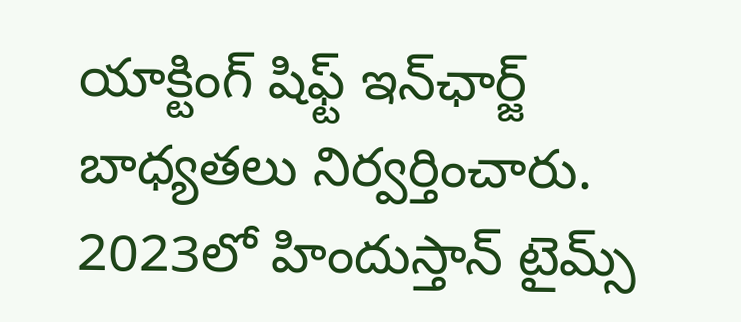యాక్టింగ్ షిఫ్ట్ ఇన్‌ఛార్జ్ బాధ్యతలు నిర్వర్తించారు. 2023లో హిందుస్తాన్ టైమ్స్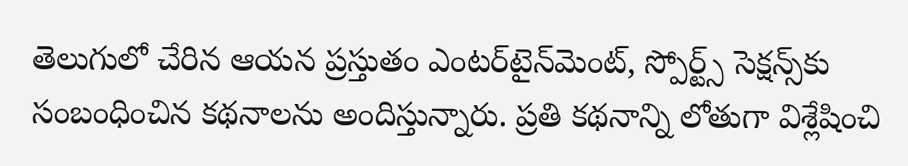తెలుగులో చేరిన ఆయన ప్రస్తుతం ఎంటర్‌టైన్‌మెంట్, స్పోర్ట్స్ సెక్షన్స్‌కు సంబంధించిన కథనాలను అందిస్తున్నారు. ప్రతి కథనాన్ని లోతుగా విశ్లేషించి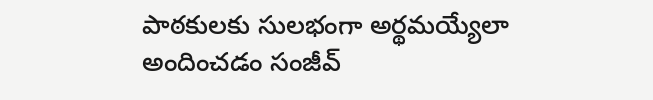పాఠకులకు సులభంగా అర్థమయ్యేలా అందించడం సంజీవ్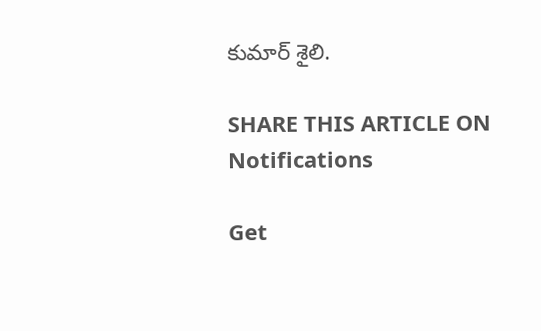కుమార్ శైలి.

SHARE THIS ARTICLE ON
Notifications

Get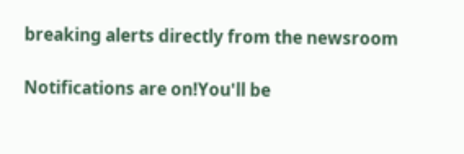breaking alerts directly from the newsroom

Notifications are on!You'll be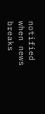notified when news breaks